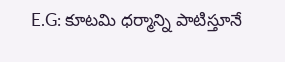E.G: కూటమి ధర్మాన్ని పాటిస్తూనే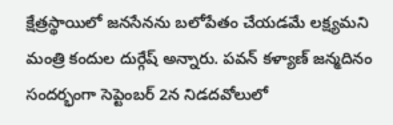క్షేత్రస్థాయిలో జనసేనను బలోపేతం చేయడమే లక్ష్యమని మంత్రి కందుల దుర్గేష్ అన్నారు. పవన్ కళ్యాణ్ జన్మదినం సందర్భంగా సెప్టెంబర్ 2న నిడదవోలులో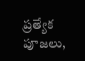ప్రత్యేక పూజలు,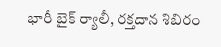భారీ బైక్ ర్యాలీ, రక్తదాన శిబిరం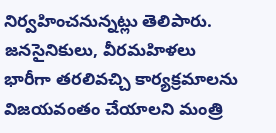నిర్వహించనున్నట్లు తెలిపారు. జనసైనికులు, వీరమహిళలు భారీగా తరలివచ్చి కార్యక్రమాలను విజయవంతం చేయాలని మంత్రి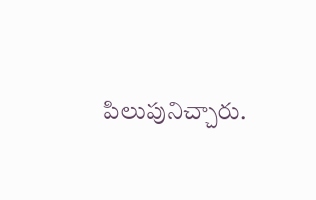పిలుపునిచ్చారు.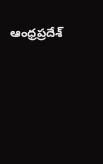ఆంధ్రప్రదేశ్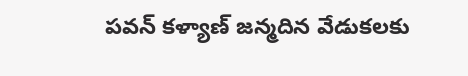పవన్ కళ్యాణ్ జన్మదిన వేడుకలకు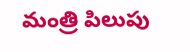మంత్రి పిలుపు